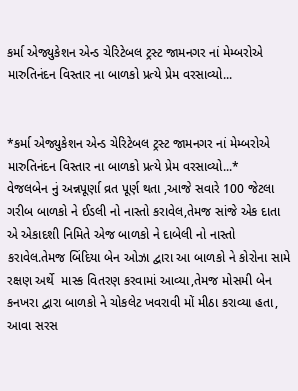કર્મા એજ્યુકેશન એન્ડ ચેરિટેબલ ટ્રસ્ટ જામનગર નાં મેમ્બરોએ મારુતિનંદન વિસ્તાર ના બાળકો પ્રત્યે પ્રેમ વરસાવ્યો...


*કર્મા એજ્યુકેશન એન્ડ ચેરિટેબલ ટ્રસ્ટ જામનગર નાં મેમ્બરોએ મારુતિનંદન વિસ્તાર ના બાળકો પ્રત્યે પ્રેમ વરસાવ્યો...*
વેજલબેન નું અન્નપૂર્ણા વ્રત પૂર્ણ થતા ,આજે સવારે 100 જેટલા ગરીબ બાળકો ને ઈડલી નો નાસ્તો કરાવેલ,તેમજ સાંજે એક દાતા એ એકાદશી નિમિતે એજ બાળકો ને દાબેલી નો નાસ્તો કરાવેલ.તેમજ બિંદિયા બેન ઓઝા દ્વારા આ બાળકો ને કોરોના સામે રક્ષણ અર્થે  માસ્ક વિતરણ કરવામાં આવ્યા,તેમજ મોસમી બેન કનખરા દ્વારા બાળકો ને ચોકલેટ ખવરાવી મોં મીઠા કરાવ્યા હતા,
આવા સરસ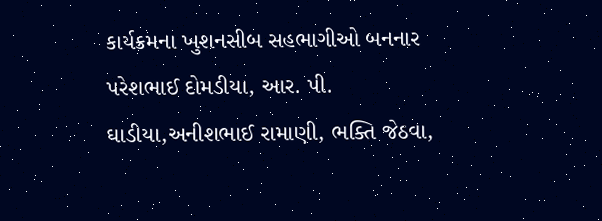કાર્યક્રમના ખુશનસીબ સહભાગીઓ બનનાર પરેશભાઈ દોમડીયા, આર. પી. ઘાડીયા,અનીશભાઈ રામાણી, ભક્તિ જેઠવા,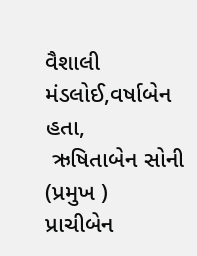વૈશાલી મંડલોઈ,વર્ષાબેન હતા,
 ઋષિતાબેન સોની (પ્રમુખ )
પ્રાચીબેન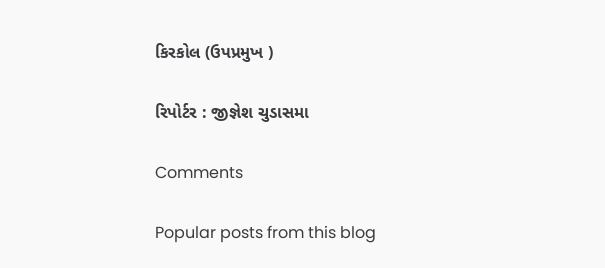કિરકોલ (ઉપપ્રમુખ )

રિપોર્ટર : જીજ્ઞેશ ચુડાસમા

Comments

Popular posts from this blog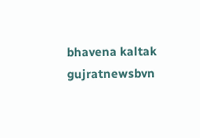bhavena kaltak gujratnewsbvn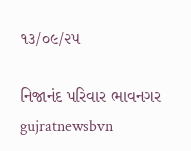૧૩/૦૯/૨૫

નિજાનંદ પરિવાર ભાવનગર gujratnewsbvn